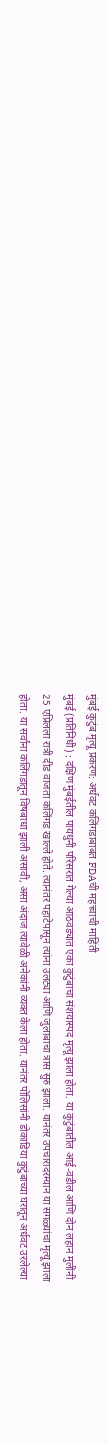मुंबई कुटुंब मृत्यू प्रकरण: अर्धवट कलिंगडाबाबत FDAची महत्त्वाची माहिती
मुंबई (प्रतिनिधी) : दक्षिण मुंबईतील पायधुनी परिसरात गेल्या आठवड्यात एका कुटुंबाचा संशयास्पद मृत्यू झाला होता. या कुटुंबातील आई-वडील आणि दोन लहान मुलींनी 25 एप्रिलला रात्री दीड वाजता कलिंगड खाल्ले होते. त्यानंतर पहाटेपासून त्यांना उलट्या आणि जुलाबाचा त्रास सुरु झाला. यानंतर उपचारादरम्यान या सगळ्यांचा मृत्यू झाला होता. या सर्वांना कलिंगडातून विषबाधा झाली असावी, असा अंदाज त्यावेळी अनेकांनी व्यक्त केला होता. यानंतर पोलिसांनी डोकाडिया कुटुंबाच्या घरातून अर्धवट उरलेल्या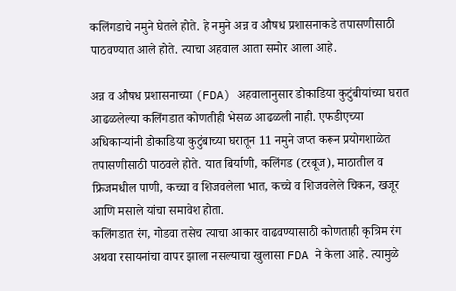कलिंगडाचे नमुने घेतले होते. हे नमुने अन्न व औषध प्रशासनाकडे तपासणीसाठी पाठवण्यात आले होते. त्याचा अहवाल आता समोर आला आहे.

अन्न व औषध प्रशासनाच्या (FDA) अहवालानुसार डोकाडिया कुटुंबीयांच्या घरात आढळलेल्या कलिंगडात कोणतीही भेसळ आढळली नाही. एफडीएच्या अधिकाऱ्यांनी डोकाडिया कुटुंबाच्या घरातून 11 नमुने जप्त करून प्रयोगशाळेत तपासणीसाठी पाठवले होते. यात बिर्याणी, कलिंगड (टरबूज), माठातील व फ्रिजमधील पाणी, कच्चा व शिजवलेला भात, कच्चे व शिजवलेले चिकन, खजूर आणि मसाले यांचा समावेश होता.
कलिंगडात रंग, गोडवा तसेच त्याचा आकार वाढवण्यासाठी कोणताही कृत्रिम रंग अथवा रसायनांचा वापर झाला नसल्याचा खुलासा FDA ने केला आहे. त्यामुळे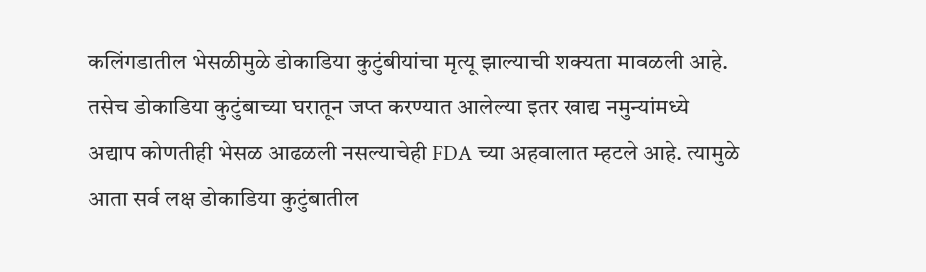कलिंगडातील भेसळीमुळे डोकाडिया कुटुंबीयांचा मृत्यू झाल्याची शक्यता मावळली आहे. तसेच डोकाडिया कुटुंबाच्या घरातून जप्त करण्यात आलेल्या इतर खाद्य नमुन्यांमध्ये अद्याप कोणतीही भेसळ आढळली नसल्याचेही FDA च्या अहवालात म्हटले आहे. त्यामुळे आता सर्व लक्ष डोकाडिया कुटुंबातील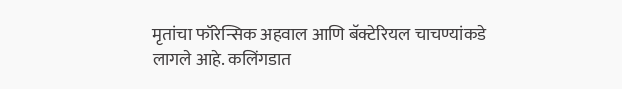मृतांचा फॉरेन्सिक अहवाल आणि बॅक्टेरियल चाचण्यांकडे लागले आहे. कलिंगडात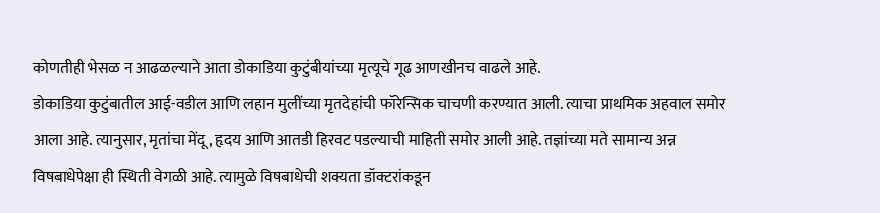कोणतीही भेसळ न आढळल्याने आता डोकाडिया कुटुंबीयांच्या मृत्यूचे गूढ आणखीनच वाढले आहे.
डोकाडिया कुटुंबातील आई-वडील आणि लहान मुलींच्या मृतदेहांची फॉरेन्सिक चाचणी करण्यात आली. त्याचा प्राथमिक अहवाल समोर आला आहे. त्यानुसार, मृतांचा मेंदू, हृदय आणि आतडी हिरवट पडल्याची माहिती समोर आली आहे. तज्ञांच्या मते सामान्य अन्न विषबाधेपेक्षा ही स्थिती वेगळी आहे. त्यामुळे विषबाधेची शक्यता डॉक्टरांकडून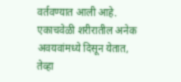वर्तवण्यात आली आहे. एकाचवेळी शरीरातील अनेक अवयवांमध्ये दिसून येतात, तेव्हा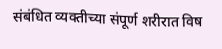संबंधित व्यक्तीच्या संपूर्ण शरीरात विष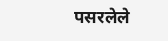पसरलेले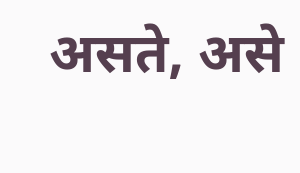असते, असे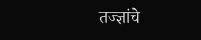तज्ज्ञांचे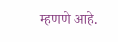म्हणणे आहे.